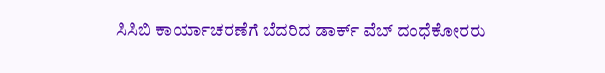ಸಿಸಿಬಿ ಕಾರ್ಯಾಚರಣೆಗೆ ಬೆದರಿದ ಡಾರ್ಕ್ ವೆಬ್ ದಂಧೆಕೋರರು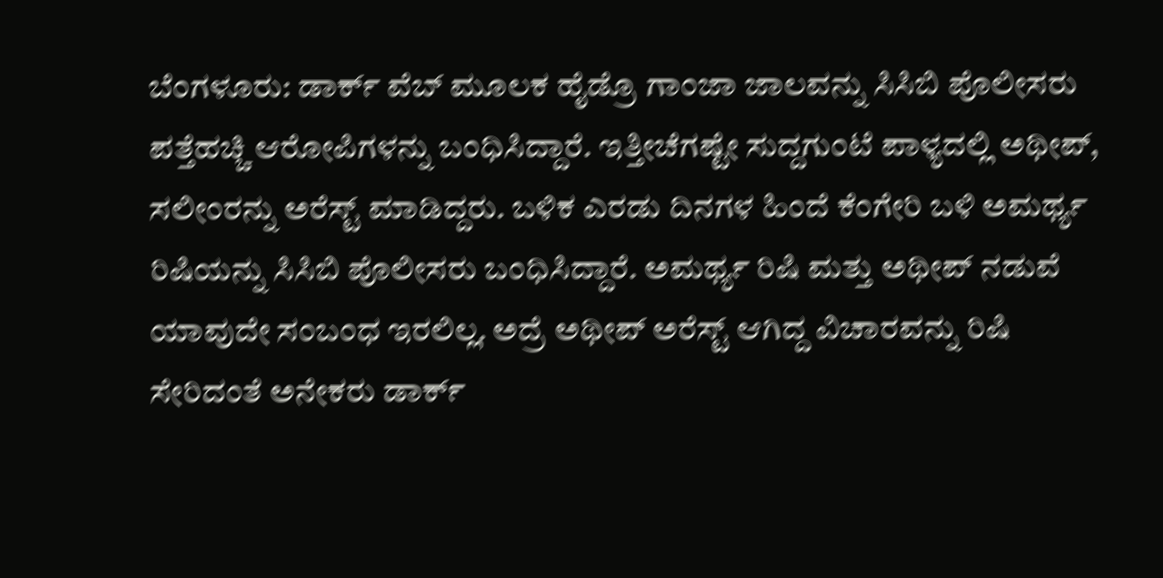ಬೆಂಗಳೂರು: ಡಾರ್ಕ್ ವೆಬ್ ಮೂಲಕ ಹೈಡ್ರೊ ಗಾಂಜಾ ಜಾಲವನ್ನು ಸಿಸಿಬಿ ಪೊಲೀಸರು ಪತ್ತೆಹಚ್ಚಿ ಆರೋಪಿಗಳನ್ನು ಬಂಧಿಸಿದ್ದಾರೆ. ಇತ್ತೀಚೆಗಷ್ಟೇ ಸುದ್ದಗುಂಟೆ ಪಾಳ್ಯದಲ್ಲಿ ಅಥೀಪ್, ಸಲೀಂರನ್ನು ಅರೆಸ್ಟ್ ಮಾಡಿದ್ದರು. ಬಳಿಕ ಎರಡು ದಿನಗಳ ಹಿಂದೆ ಕೆಂಗೇರಿ ಬಳಿ ಅಮರ್ಥ್ಯ ರಿಷಿಯನ್ನು ಸಿಸಿಬಿ ಪೊಲೀಸರು ಬಂಧಿಸಿದ್ದಾರೆ. ಅಮರ್ಥ್ಯ ರಿಷಿ ಮತ್ತು ಅಥೀಪ್ ನಡುವೆ ಯಾವುದೇ ಸಂಬಂಧ ಇರಲಿಲ್ಲ. ಅದ್ರೆ ಅಥೀಪ್ ಅರೆಸ್ಟ್ ಆಗಿದ್ದ ವಿಚಾರವನ್ನು ರಿಷಿ ಸೇರಿದಂತೆ ಅನೇಕರು ಡಾರ್ಕ್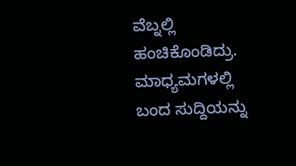ವೆಬ್ನಲ್ಲಿ ಹಂಚಿಕೊಂಡಿದ್ರು. ಮಾಧ್ಯಮಗಳಲ್ಲಿ ಬಂದ ಸುದ್ದಿಯನ್ನು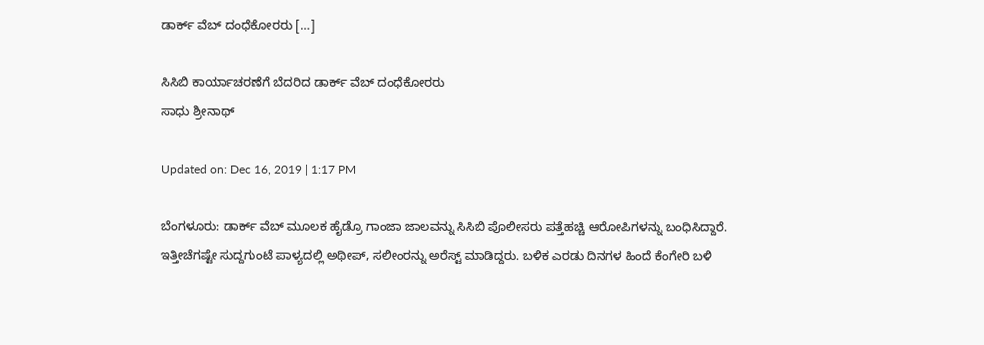ಡಾರ್ಕ್ ವೆಬ್ ದಂಧೆಕೋರರು […]

ಸಿಸಿಬಿ ಕಾರ್ಯಾಚರಣೆಗೆ ಬೆದರಿದ ಡಾರ್ಕ್ ವೆಬ್ ದಂಧೆಕೋರರು
ಸಾಧು ಶ್ರೀನಾಥ್

Updated on: Dec 16, 2019 | 1:17 PM

ಬೆಂಗಳೂರು: ಡಾರ್ಕ್ ವೆಬ್ ಮೂಲಕ ಹೈಡ್ರೊ ಗಾಂಜಾ ಜಾಲವನ್ನು ಸಿಸಿಬಿ ಪೊಲೀಸರು ಪತ್ತೆಹಚ್ಚಿ ಆರೋಪಿಗಳನ್ನು ಬಂಧಿಸಿದ್ದಾರೆ. ಇತ್ತೀಚೆಗಷ್ಟೇ ಸುದ್ದಗುಂಟೆ ಪಾಳ್ಯದಲ್ಲಿ ಅಥೀಪ್, ಸಲೀಂರನ್ನು ಅರೆಸ್ಟ್ ಮಾಡಿದ್ದರು. ಬಳಿಕ ಎರಡು ದಿನಗಳ ಹಿಂದೆ ಕೆಂಗೇರಿ ಬಳಿ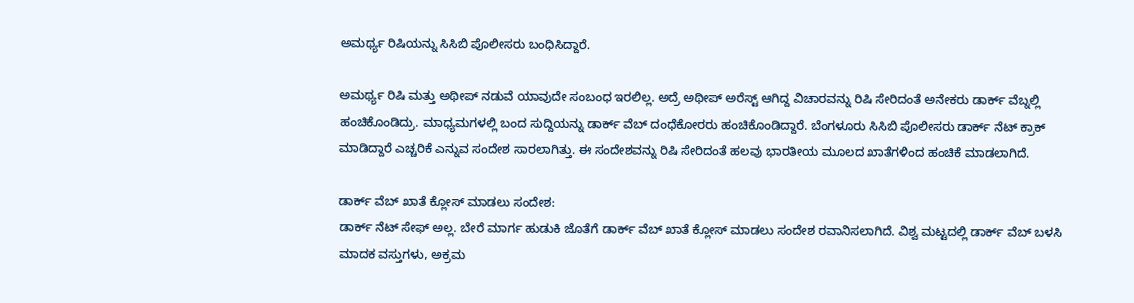ಅಮರ್ಥ್ಯ ರಿಷಿಯನ್ನು ಸಿಸಿಬಿ ಪೊಲೀಸರು ಬಂಧಿಸಿದ್ದಾರೆ.

ಅಮರ್ಥ್ಯ ರಿಷಿ ಮತ್ತು ಅಥೀಪ್ ನಡುವೆ ಯಾವುದೇ ಸಂಬಂಧ ಇರಲಿಲ್ಲ. ಅದ್ರೆ ಅಥೀಪ್ ಅರೆಸ್ಟ್ ಆಗಿದ್ದ ವಿಚಾರವನ್ನು ರಿಷಿ ಸೇರಿದಂತೆ ಅನೇಕರು ಡಾರ್ಕ್ ವೆಬ್ನಲ್ಲಿ ಹಂಚಿಕೊಂಡಿದ್ರು. ಮಾಧ್ಯಮಗಳಲ್ಲಿ ಬಂದ ಸುದ್ದಿಯನ್ನು ಡಾರ್ಕ್ ವೆಬ್ ದಂಧೆಕೋರರು ಹಂಚಿಕೊಂಡಿದ್ದಾರೆ. ಬೆಂಗಳೂರು ಸಿಸಿಬಿ ಪೊಲೀಸರು ಡಾರ್ಕ್ ನೆಟ್ ಕ್ರಾಕ್ ಮಾಡಿದ್ದಾರೆ ಎಚ್ಚರಿಕೆ ಎನ್ನುವ ಸಂದೇಶ ಸಾರಲಾಗಿತ್ತು. ಈ ಸಂದೇಶವನ್ನು ರಿಷಿ ಸೇರಿದಂತೆ ಹಲವು ಭಾರತೀಯ ಮೂಲದ ಖಾತೆಗಳಿಂದ ಹಂಚಿಕೆ ಮಾಡಲಾಗಿದೆ.

ಡಾರ್ಕ್ ವೆಬ್ ಖಾತೆ ಕ್ಲೋಸ್ ಮಾಡಲು ಸಂದೇಶ:
ಡಾರ್ಕ್ ನೆಟ್ ಸೇಫ್ ಅಲ್ಲ. ಬೇರೆ ಮಾರ್ಗ ಹುಡುಕಿ ಜೊತೆಗೆ ಡಾರ್ಕ್ ವೆಬ್ ಖಾತೆ ಕ್ಲೋಸ್ ಮಾಡಲು ಸಂದೇಶ ರವಾನಿಸಲಾಗಿದೆ. ವಿಶ್ವ ಮಟ್ಟದಲ್ಲಿ ಡಾರ್ಕ್ ವೆಬ್‌ ಬಳಸಿ ಮಾದಕ ವಸ್ತುಗಳು, ಅಕ್ರಮ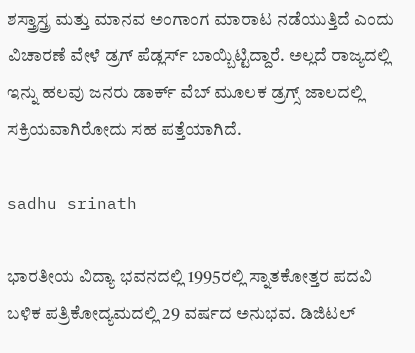ಶಸ್ತ್ರಾಸ್ತ್ರ ಮತ್ತು ಮಾನವ ಅಂಗಾಂಗ ಮಾರಾಟ ನಡೆಯುತ್ತಿದೆ ಎಂದು ವಿಚಾರಣೆ ವೇಳೆ ಡ್ರಗ್ ಪೆಡ್ಲರ್ಸ್ ಬಾಯ್ಬಿಟ್ಟಿದ್ದಾರೆ. ಅಲ್ಲದೆ ರಾಜ್ಯದಲ್ಲಿ ಇನ್ನು ಹಲವು ಜನರು ಡಾರ್ಕ್ ವೆಬ್ ಮೂಲಕ ಡ್ರಗ್ಸ್ ಜಾಲದಲ್ಲಿ ಸಕ್ರಿಯವಾಗಿರೋದು ಸಹ ಪತ್ತೆಯಾಗಿದೆ.

sadhu srinath

ಭಾರತೀಯ ವಿದ್ಯಾ ಭವನದಲ್ಲಿ 1995ರಲ್ಲಿ ಸ್ನಾತಕೋತ್ತರ ಪದವಿ ಬಳಿಕ ಪತ್ರಿಕೋದ್ಯಮದಲ್ಲಿ 29 ವರ್ಷದ ಅನುಭವ. ಡಿಜಿಟಲ್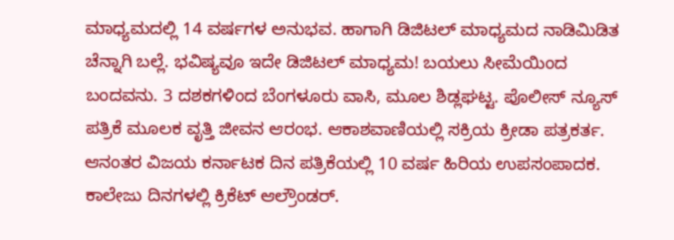ಮಾಧ್ಯಮದಲ್ಲಿ 14 ವರ್ಷಗಳ ಅನುಭವ. ಹಾಗಾಗಿ ಡಿಜಿಟಲ್ ಮಾಧ್ಯಮದ ನಾಡಿಮಿಡಿತ ಚೆನ್ನಾಗಿ ಬಲ್ಲೆ. ಭವಿಷ್ಯವೂ ಇದೇ ಡಿಜಿಟಲ್ ಮಾಧ್ಯಮ! ಬಯಲು ಸೀಮೆಯಿಂದ ಬಂದವನು. 3 ದಶಕಗಳಿಂದ ಬೆಂಗಳೂರು ವಾಸಿ, ಮೂಲ ಶಿಡ್ಲಘಟ್ಟ. ಪೊಲೀಸ್ ನ್ಯೂಸ್ ಪತ್ರಿಕೆ ಮೂಲಕ ವೃತ್ತಿ ಜೀವನ ಆರಂಭ. ಆಕಾಶವಾಣಿಯಲ್ಲಿ ಸಕ್ರಿಯ ಕ್ರೀಡಾ ಪತ್ರಕರ್ತ. ಆನಂತರ ವಿಜಯ ಕರ್ನಾಟಕ ದಿನ ಪತ್ರಿಕೆಯಲ್ಲಿ 10 ವರ್ಷ ಹಿರಿಯ ಉಪಸಂಪಾದಕ. ಕಾಲೇಜು ದಿನಗಳಲ್ಲಿ ಕ್ರಿಕೆಟ್ ಆಲ್ರೌಂಡರ್.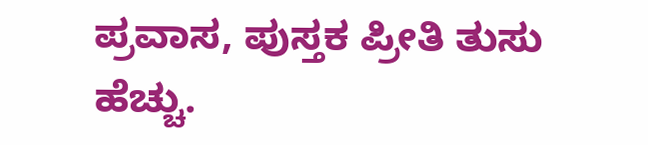ಪ್ರವಾಸ, ಪುಸ್ತಕ ಪ್ರೀತಿ ತುಸು ಹೆಚ್ಚು.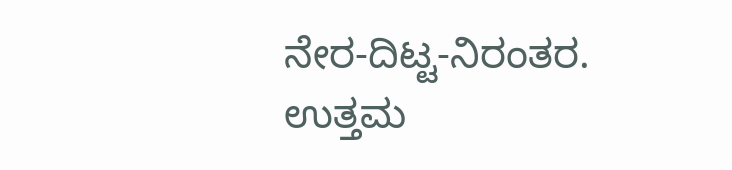ನೇರ-ದಿಟ್ಟ-ನಿರಂತರ. ಉತ್ತಮ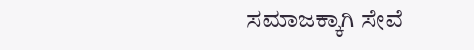ಸಮಾಜಕ್ಕಾಗಿ ಸೇವೆ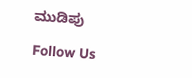ಮುಡಿಪು

Follow Us